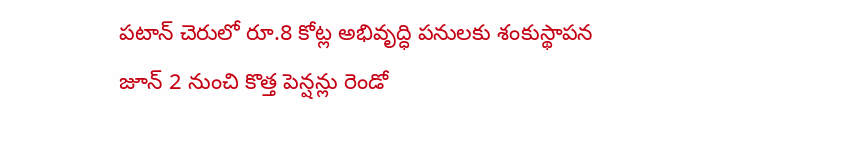పటాన్ చెరులో రూ.8 కోట్ల అభివృద్ధి పనులకు శంకుస్థాపన
జూన్ 2 నుంచి కొత్త పెన్షన్లు రెండో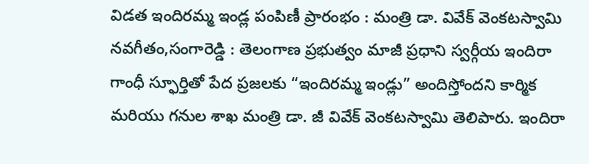విడత ఇందిరమ్మ ఇండ్ల పంపిణీ ప్రారంభం : మంత్రి డా. వివేక్ వెంకటస్వామి నవగీతం,సంగారెడ్డి : తెలంగాణ ప్రభుత్వం మాజీ ప్రధాని స్వర్గీయ ఇందిరా గాంధీ స్ఫూర్తితో పేద ప్రజలకు “ఇందిరమ్మ ఇండ్లు” అందిస్తోందని కార్మిక మరియు గనుల శాఖ మంత్రి డా. జీ వివేక్ వెంకటస్వామి తెలిపారు. ఇందిరా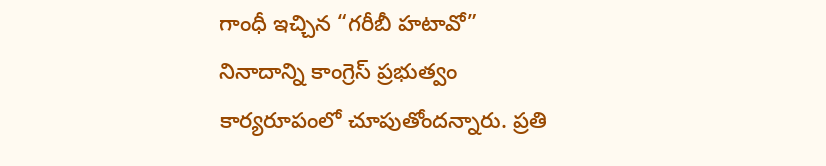గాంధీ ఇచ్చిన “గరీబీ హటావో” నినాదాన్ని కాంగ్రెస్ ప్రభుత్వం కార్యరూపంలో చూపుతోందన్నారు. ప్రతి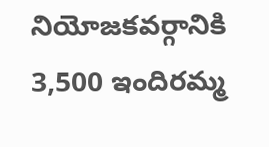నియోజకవర్గానికి 3,500 ఇందిరమ్మ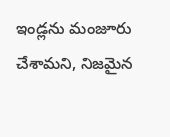ఇండ్లను మంజూరు చేశామని, నిజమైన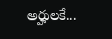అర్హులకే...